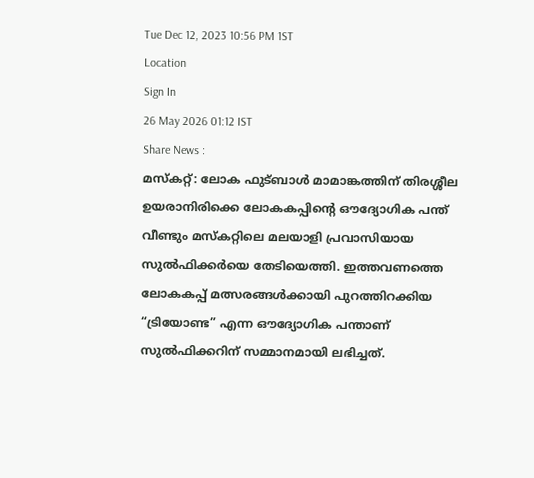Tue Dec 12, 2023 10:56 PM 1ST
Location
Sign In
26 May 2026 01:12 IST
Share News :
മസ്കറ്റ്: ലോക ഫുട്ബാൾ മാമാങ്കത്തിന് തിരശ്ശീല ഉയരാനിരിക്കെ ലോകകപ്പിന്റെ ഔദ്യോഗിക പന്ത് വീണ്ടും മസ്കറ്റിലെ മലയാളി പ്രവാസിയായ സുൽഫിക്കർയെ തേടിയെത്തി. ഇത്തവണത്തെ ലോകകപ്പ് മത്സരങ്ങൾക്കായി പുറത്തിറക്കിയ “ട്രിയോണ്ട” എന്ന ഔദ്യോഗിക പന്താണ് സുൽഫിക്കറിന് സമ്മാനമായി ലഭിച്ചത്.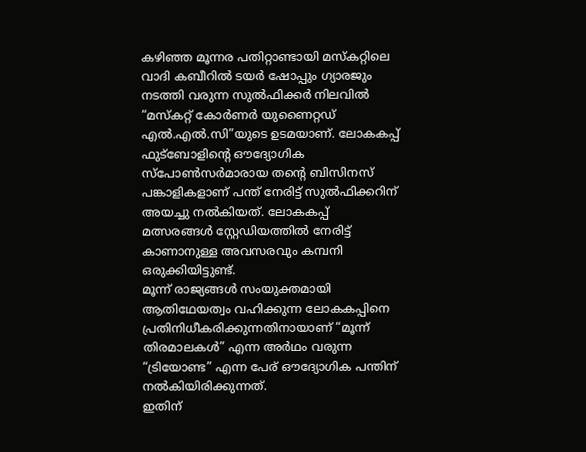കഴിഞ്ഞ മൂന്നര പതിറ്റാണ്ടായി മസ്കറ്റിലെ വാദി കബീറിൽ ടയർ ഷോപ്പും ഗ്യാരജും നടത്തി വരുന്ന സുൽഫിക്കർ നിലവിൽ “മസ്കറ്റ് കോർണർ യുണൈറ്റഡ് എൽ.എൽ.സി”യുടെ ഉടമയാണ്. ലോകകപ്പ് ഫുട്ബോളിന്റെ ഔദ്യോഗിക സ്പോൺസർമാരായ തന്റെ ബിസിനസ് പങ്കാളികളാണ് പന്ത് നേരിട്ട് സുൽഫിക്കറിന് അയച്ചു നൽകിയത്. ലോകകപ്പ് മത്സരങ്ങൾ സ്റ്റേഡിയത്തിൽ നേരിട്ട് കാണാനുള്ള അവസരവും കമ്പനി ഒരുക്കിയിട്ടുണ്ട്.
മൂന്ന് രാജ്യങ്ങൾ സംയുക്തമായി ആതിഥേയത്വം വഹിക്കുന്ന ലോകകപ്പിനെ പ്രതിനിധീകരിക്കുന്നതിനായാണ് “മൂന്ന് തിരമാലകൾ” എന്ന അർഥം വരുന്ന “ട്രിയോണ്ട” എന്ന പേര് ഔദ്യോഗിക പന്തിന് നൽകിയിരിക്കുന്നത്.
ഇതിന്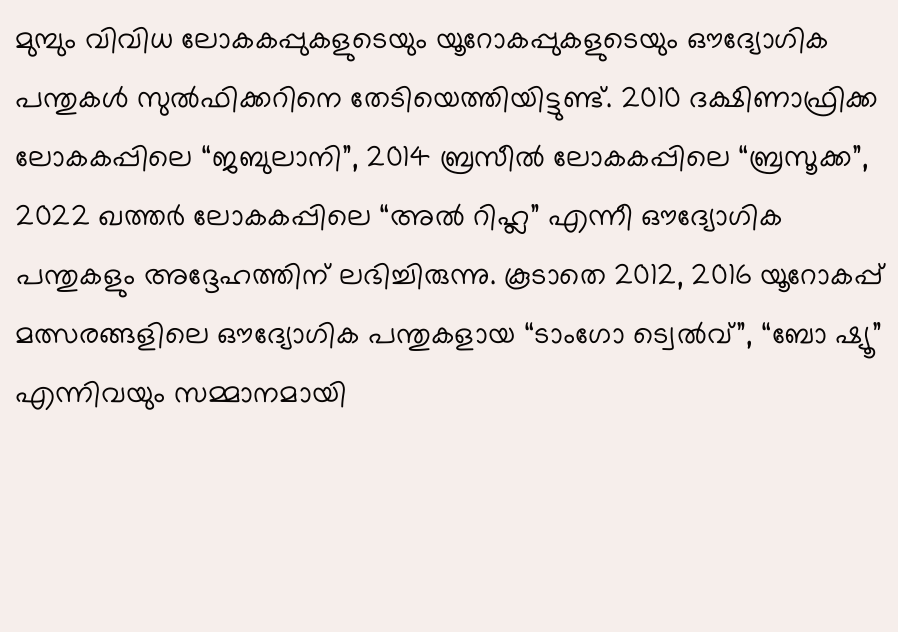മുമ്പും വിവിധ ലോകകപ്പുകളുടെയും യൂറോകപ്പുകളുടെയും ഔദ്യോഗിക പന്തുകൾ സുൽഫിക്കറിനെ തേടിയെത്തിയിട്ടുണ്ട്. 2010 ദക്ഷിണാഫ്രിക്ക ലോകകപ്പിലെ “ജബുലാനി”, 2014 ബ്രസീൽ ലോകകപ്പിലെ “ബ്രസൂക്ക”, 2022 ഖത്തർ ലോകകപ്പിലെ “അൽ റിഹ്ല” എന്നീ ഔദ്യോഗിക പന്തുകളും അദ്ദേഹത്തിന് ലഭിച്ചിരുന്നു. കൂടാതെ 2012, 2016 യൂറോകപ്പ് മത്സരങ്ങളിലെ ഔദ്യോഗിക പന്തുകളായ “ടാംഗോ ട്വെൽവ്”, “ബോ ഷ്യൂ” എന്നിവയും സമ്മാനമായി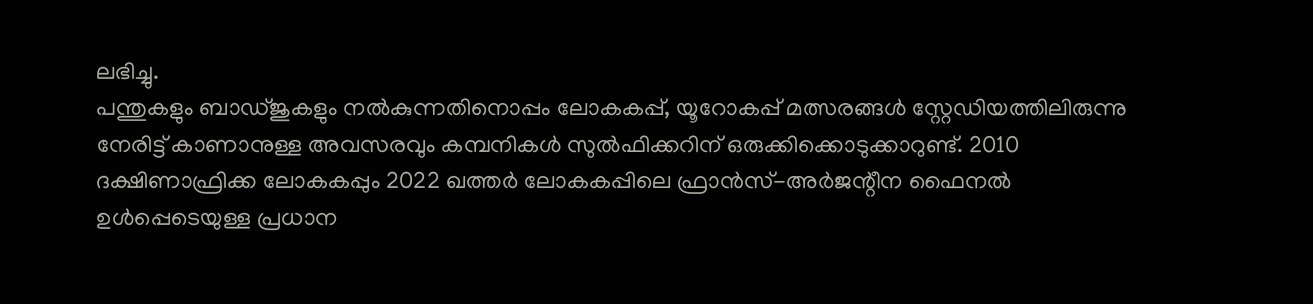ലഭിച്ചു.
പന്തുകളും ബാഡ്ജുകളും നൽകുന്നതിനൊപ്പം ലോകകപ്പ്, യൂറോകപ്പ് മത്സരങ്ങൾ സ്റ്റേഡിയത്തിലിരുന്നു നേരിട്ട് കാണാനുള്ള അവസരവും കമ്പനികൾ സുൽഫിക്കറിന് ഒരുക്കിക്കൊടുക്കാറുണ്ട്. 2010 ദക്ഷിണാഫ്രിക്ക ലോകകപ്പും 2022 ഖത്തർ ലോകകപ്പിലെ ഫ്രാൻസ്-അർജന്റീന ഫൈനൽ ഉൾപ്പെടെയുള്ള പ്രധാന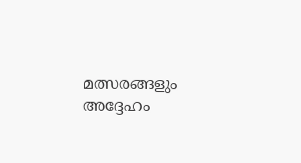മത്സരങ്ങളും അദ്ദേഹം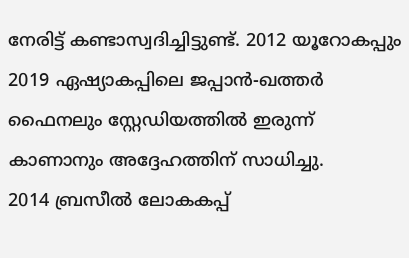നേരിട്ട് കണ്ടാസ്വദിച്ചിട്ടുണ്ട്. 2012 യൂറോകപ്പും 2019 ഏഷ്യാകപ്പിലെ ജപ്പാൻ-ഖത്തർ ഫൈനലും സ്റ്റേഡിയത്തിൽ ഇരുന്ന് കാണാനും അദ്ദേഹത്തിന് സാധിച്ചു.
2014 ബ്രസീൽ ലോകകപ്പ്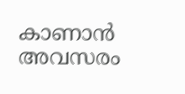കാണാൻ അവസരം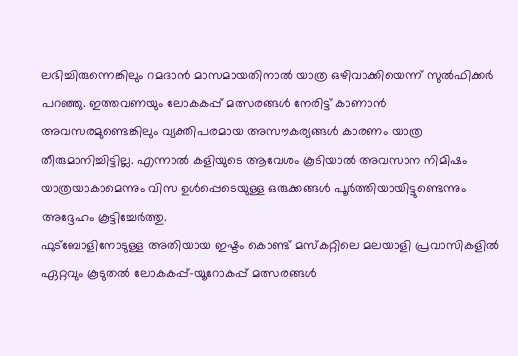ലഭിച്ചിരുന്നെങ്കിലും റമദാൻ മാസമായതിനാൽ യാത്ര ഒഴിവാക്കിയെന്ന് സുൽഫിക്കർ പറഞ്ഞു. ഇത്തവണയും ലോകകപ്പ് മത്സരങ്ങൾ നേരിട്ട് കാണാൻ അവസരമുണ്ടെങ്കിലും വ്യക്തിപരമായ അസൗകര്യങ്ങൾ കാരണം യാത്ര തീരുമാനിച്ചിട്ടില്ല. എന്നാൽ കളിയുടെ ആവേശം കൂടിയാൽ അവസാന നിമിഷം യാത്രയാകാമെന്നും വിസ ഉൾപ്പെടെയുള്ള ഒരുക്കങ്ങൾ പൂർത്തിയായിട്ടുണ്ടെന്നും അദ്ദേഹം കൂട്ടിച്ചേർത്തു.
ഫുട്ബോളിനോടുള്ള അതിയായ ഇഷ്ടം കൊണ്ട് മസ്കറ്റിലെ മലയാളി പ്രവാസികളിൽ ഏറ്റവും കൂടുതൽ ലോകകപ്പ്-യൂറോകപ്പ് മത്സരങ്ങൾ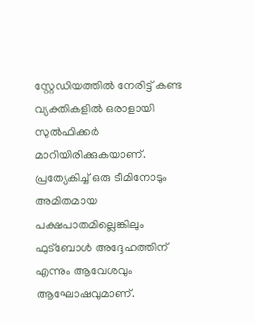സ്റ്റേഡിയത്തിൽ നേരിട്ട് കണ്ട വ്യക്തികളിൽ ഒരാളായി സുൽഫിക്കർ മാറിയിരിക്കുകയാണ്. പ്രത്യേകിച്ച് ഒരു ടീമിനോടും അമിതമായ പക്ഷപാതമില്ലെങ്കിലും ഫുട്ബോൾ അദ്ദേഹത്തിന് എന്നും ആവേശവും ആഘോഷവുമാണ്.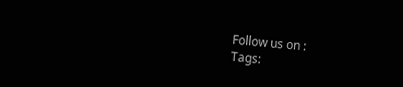Follow us on :
Tags: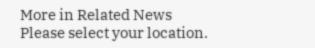More in Related News
Please select your location.